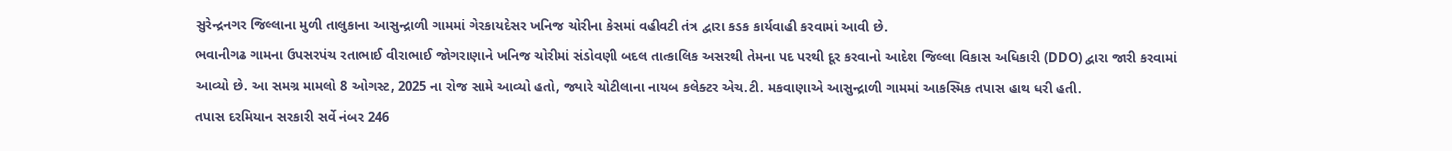સુરેન્દ્રનગર જિલ્લાના મુળી તાલુકાના આસુન્દ્રાળી ગામમાં ગેરકાયદેસર ખનિજ ચોરીના કેસમાં વહીવટી તંત્ર દ્વારા કડક કાર્યવાહી કરવામાં આવી છે.
ભવાનીગઢ ગામના ઉપસરપંચ રતાભાઈ વીરાભાઈ જોગરાણાને ખનિજ ચોરીમાં સંડોવણી બદલ તાત્કાલિક અસરથી તેમના પદ પરથી દૂર કરવાનો આદેશ જિલ્લા વિકાસ અધિકારી (DDO) દ્વારા જારી કરવામાં આવ્યો છે. આ સમગ્ર મામલો 8 ઓગસ્ટ, 2025 ના રોજ સામે આવ્યો હતો, જ્યારે ચોટીલાના નાયબ કલેક્ટર એચ.ટી. મકવાણાએ આસુન્દ્રાળી ગામમાં આકસ્મિક તપાસ હાથ ધરી હતી.
તપાસ દરમિયાન સરકારી સર્વે નંબર 246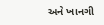અને ખાનગી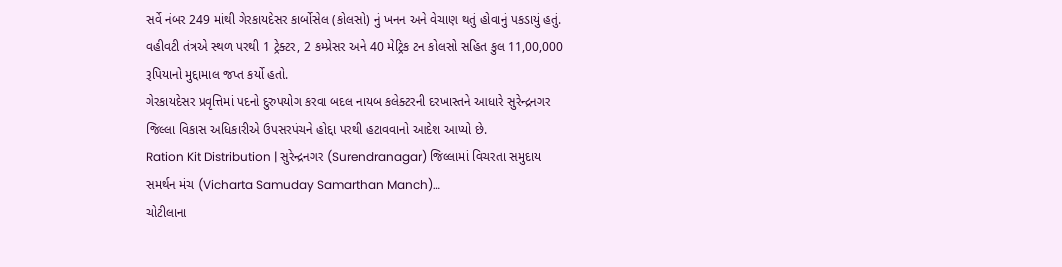સર્વે નંબર 249 માંથી ગેરકાયદેસર કાર્બોસેલ (કોલસો) નું ખનન અને વેચાણ થતું હોવાનું પકડાયું હતું. વહીવટી તંત્રએ સ્થળ પરથી 1 ટ્રેક્ટર, 2 કમ્પ્રેસર અને 40 મેટ્રિક ટન કોલસો સહિત કુલ 11,00,000 રૂપિયાનો મુદ્દામાલ જપ્ત કર્યો હતો.
ગેરકાયદેસર પ્રવૃત્તિમાં પદનો દુરુપયોગ કરવા બદલ નાયબ કલેક્ટરની દરખાસ્તને આધારે સુરેન્દ્રનગર જિલ્લા વિકાસ અધિકારીએ ઉપસરપંચને હોદ્દા પરથી હટાવવાનો આદેશ આપ્યો છે.
Ration Kit Distribution | સુરેન્દ્રનગર (Surendranagar) જિલ્લામાં વિચરતા સમુદાય સમર્થન મંચ (Vicharta Samuday Samarthan Manch)…
ચોટીલાના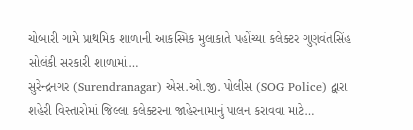ચોબારી ગામે પ્રાથમિક શાળાની આકસ્મિક મુલાકાતે પહોંચ્યા કલેક્ટર ગુણવંતસિંહ સોલંકી સરકારી શાળામાં…
સુરેન્દ્રનગર (Surendranagar) એસ.ઓ.જી. પોલીસ (SOG Police) દ્વારા શહેરી વિસ્તારોમાં જિલ્લા કલેક્ટરના જાહેરનામાનું પાલન કરાવવા માટે…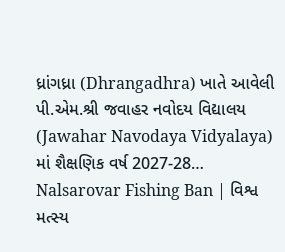ધ્રાંગધ્રા (Dhrangadhra) ખાતે આવેલી પી.એમ.શ્રી જવાહર નવોદય વિદ્યાલય (Jawahar Navodaya Vidyalaya) માં શૈક્ષણિક વર્ષ 2027-28…
Nalsarovar Fishing Ban | વિશ્વ મત્સ્ય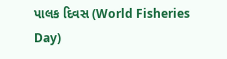પાલક દિવસ (World Fisheries Day)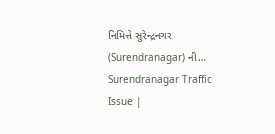નિમિત્તે સુરેન્દ્રનગર (Surendranagar) ની…
Surendranagar Traffic Issue |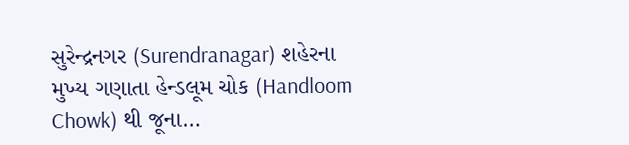સુરેન્દ્રનગર (Surendranagar) શહેરના મુખ્ય ગણાતા હેન્ડલૂમ ચોક (Handloom Chowk) થી જૂના…